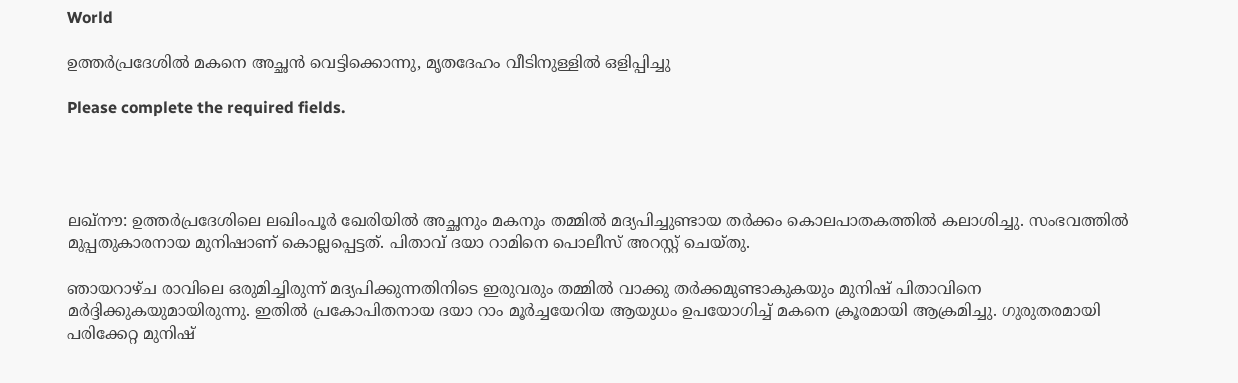World

ഉത്തർപ്രദേശിൽ മകനെ അച്ഛൻ വെട്ടിക്കൊന്നു, മൃതദേഹം വീടിനുള്ളിൽ ഒളിപ്പിച്ചു

Please complete the required fields.




ലഖ്നൗ: ഉത്തർപ്രദേശിലെ ലഖിംപൂർ ഖേരിയിൽ അച്ഛനും മകനും തമ്മില്‍ മദ്യപിച്ചുണ്ടായ തർക്കം കൊലപാതകത്തിൽ കലാശിച്ചു. സംഭവത്തില്‍ മുപ്പതുകാരനായ മുനിഷാണ് കൊല്ലപ്പെട്ടത്. പിതാവ് ദയാ റാമിനെ പൊലീസ് അറസ്റ്റ് ചെയ്തു.

ഞായറാഴ്ച രാവിലെ ഒരുമിച്ചിരുന്ന് മദ്യപിക്കുന്നതിനിടെ ഇരുവരും തമ്മിൽ വാക്കു തർക്കമുണ്ടാകുകയും മുനിഷ് പിതാവിനെ മർദ്ദിക്കുകയുമായിരുന്നു. ഇതിൽ പ്രകോപിതനായ ദയാ റാം മൂർച്ചയേറിയ ആയുധം ഉപയോഗിച്ച് മകനെ ക്രൂരമായി ആക്രമിച്ചു. ഗുരുതരമായി പരിക്കേറ്റ മുനിഷ്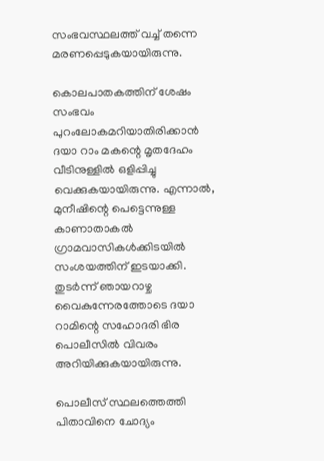സംഭവസ്ഥലത്ത് വച്ച് തന്നെ മരണപ്പെടുകയായിരുന്നു.

കൊലപാതകത്തിന് ശേഷം സംഭവം പുറംലോകമറിയാതിരിക്കാൻ ദയാ റാം മകന്റെ മൃതദേഹം വീടിനുള്ളിൽ ഒളിപ്പിച്ചു വെക്കുകയായിരുന്നു. എന്നാൽ, മുനീഷിന്റെ പെട്ടെന്നുള്ള കാണാതാകല്‍ ഗ്രാമവാസികൾക്കിടയിൽ സംശയത്തിന് ഇടയാക്കി. തുടർന്ന് ഞായറാഴ്ച വൈകുന്നേരത്തോടെ ദയാ റാമിന്റെ സഹോദരി ഭിര പൊലീസിൽ വിവരം അറിയിക്കുകയായിരുന്നു.

പൊലീസ് സ്ഥലത്തെത്തി പിതാവിനെ ചോദ്യം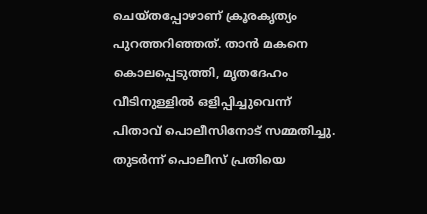ചെയ്തപ്പോഴാണ് ക്രൂരകൃത്യം പുറത്തറിഞ്ഞത്. താന്‍ മകനെ കൊലപ്പെടുത്തി, മൃതദേഹം വീടിനുള്ളില്‍ ഒളിപ്പിച്ചുവെന്ന് പിതാവ് പൊലീസിനോട് സമ്മതിച്ചു. തുടര്‍ന്ന് പൊലീസ് പ്രതിയെ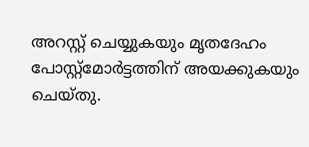അറസ്റ്റ് ചെയ്യുകയും മൃതദേഹം പോസ്റ്റ്‌മോർട്ടത്തിന് അയക്കുകയും ചെയ്തു.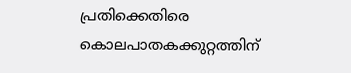പ്രതിക്കെതിരെ കൊലപാതകക്കുറ്റത്തിന്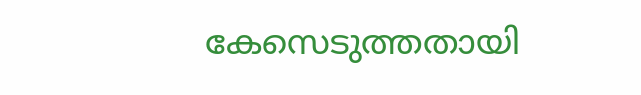കേസെടുത്തതായി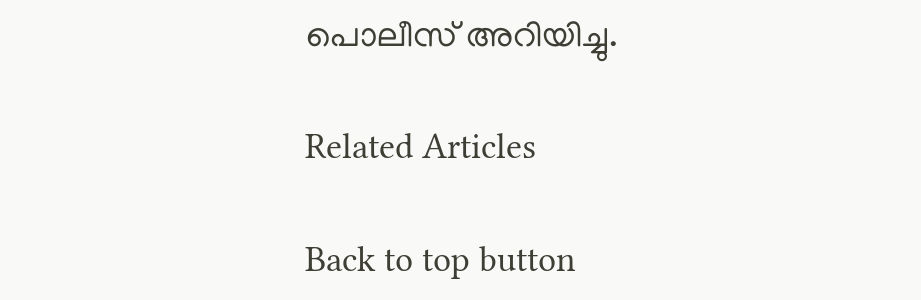പൊലീസ് അറിയിച്ചു.

Related Articles

Back to top button